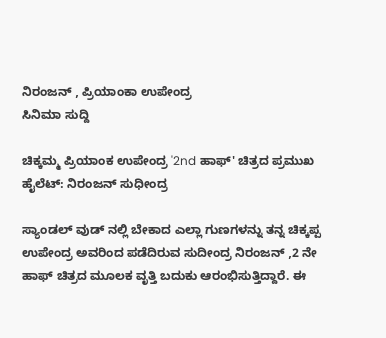ನಿರಂಜನ್ , ಪ್ರಿಯಾಂಕಾ ಉಪೇಂದ್ರ
ಸಿನಿಮಾ ಸುದ್ದಿ

ಚಿಕ್ಕಮ್ಮ ಪ್ರಿಯಾಂಕ ಉಪೇಂದ್ರ '2nd ಹಾಫ್' ಚಿತ್ರದ ಪ್ರಮುಖ ಹೈಲೆಟ್: ನಿರಂಜನ್ ಸುಧೀಂದ್ರ

ಸ್ಯಾಂಡಲ್ ವುಡ್ ನಲ್ಲಿ ಬೇಕಾದ ಎಲ್ಲಾ ಗುಣಗಳನ್ನು ತನ್ನ ಚಿಕ್ಕಪ್ಪ ಉಪೇಂದ್ರ ಅವರಿಂದ ಪಡೆದಿರುವ ಸುದೀಂದ್ರ ನಿರಂಜನ್ ,2 ನೇ ಹಾಫ್ ಚಿತ್ರದ ಮೂಲಕ ವೃತ್ತಿ ಬದುಕು ಆರಂಭಿಸುತ್ತಿದ್ದಾರೆ. ಈ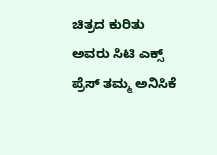ಚಿತ್ರದ ಕುರಿತು ಅವರು ಸಿಟಿ ಎಕ್ಸ್ ಪ್ರೆಸ್ ತಮ್ಮ ಅನಿಸಿಕೆ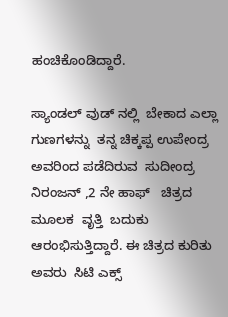ಹಂಚಿಕೊಂಡಿದ್ದಾರೆ.

ಸ್ಯಾಂಡಲ್ ವುಡ್ ನಲ್ಲಿ  ಬೇಕಾದ ಎಲ್ಲಾ ಗುಣಗಳನ್ನು  ತನ್ನ ಚಿಕ್ಕಪ್ಪ ಉಪೇಂದ್ರ ಅವರಿಂದ ಪಡೆದಿರುವ  ಸುದೀಂದ್ರ ನಿರಂಜನ್ ,2 ನೇ ಹಾಫ್   ಚಿತ್ರದ  ಮೂಲಕ  ವೃತ್ತಿ  ಬದುಕು ಆರಂಭಿಸುತ್ತಿದ್ದಾರೆ. ಈ ಚಿತ್ರದ ಕುರಿತು ಅವರು  ಸಿಟಿ ಎಕ್ಸ್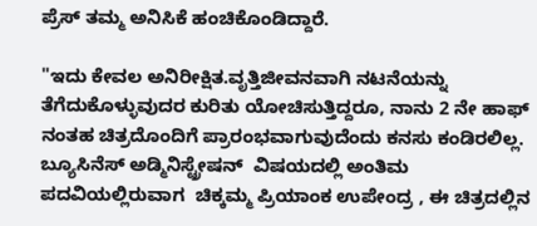ಪ್ರೆಸ್ ತಮ್ಮ ಅನಿಸಿಕೆ ಹಂಚಿಕೊಂಡಿದ್ದಾರೆ.

"ಇದು ಕೇವಲ ಅನಿರೀಕ್ಷಿತ.ವೃತ್ತಿಜೀವನವಾಗಿ ನಟನೆಯನ್ನು ತೆಗೆದುಕೊಳ್ಳುವುದರ ಕುರಿತು ಯೋಚಿಸುತ್ತಿದ್ದರೂ, ನಾನು 2 ನೇ ಹಾಫ್ ನಂತಹ ಚಿತ್ರದೊಂದಿಗೆ ಪ್ರಾರಂಭವಾಗುವುದೆಂದು ಕನಸು ಕಂಡಿರಲಿಲ್ಲ.  ಬ್ಯೂಸಿನೆಸ್ ಅಡ್ಮಿನಿಸ್ಟ್ರೇಷನ್  ವಿಷಯದಲ್ಲಿ ಅಂತಿಮ ಪದವಿಯಲ್ಲಿರುವಾಗ  ಚಿಕ್ಕಮ್ಮ ಪ್ರಿಯಾಂಕ ಉಪೇಂದ್ರ , ಈ ಚಿತ್ರದಲ್ಲಿನ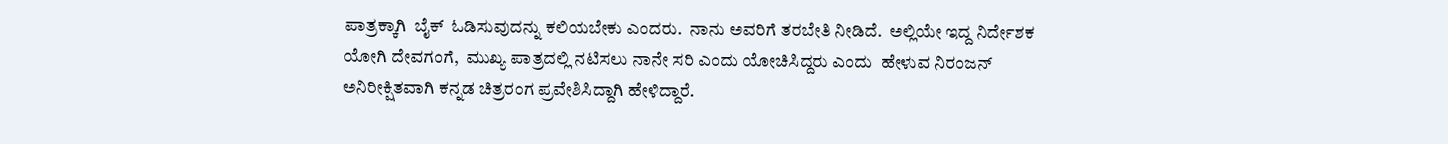ಪಾತ್ರಕ್ಕಾಗಿ  ಬೈಕ್  ಓಡಿಸುವುದನ್ನು ಕಲಿಯಬೇಕು ಎಂದರು.  ನಾನು ಅವರಿಗೆ ತರಬೇತಿ ನೀಡಿದೆ.  ಅಲ್ಲಿಯೇ ಇದ್ದ ನಿರ್ದೇಶಕ ಯೋಗಿ ದೇವಗಂಗೆ,  ಮುಖ್ಯ ಪಾತ್ರದಲ್ಲಿ ನಟಿಸಲು ನಾನೇ ಸರಿ ಎಂದು ಯೋಚಿಸಿದ್ದರು ಎಂದು  ಹೇಳುವ ನಿರಂಜನ್ ಅನಿರೀಕ್ಷಿತವಾಗಿ ಕನ್ನಡ ಚಿತ್ರರಂಗ ಪ್ರವೇಶಿಸಿದ್ದಾಗಿ ಹೇಳಿದ್ದಾರೆ.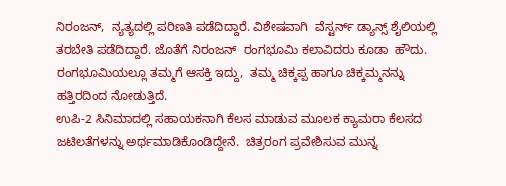ನಿರಂಜನ್,  ನ್ಯತ್ಯದಲ್ಲಿ ಪರಿಣತಿ ಪಡೆದಿದ್ದಾರೆ. ವಿಶೇಷವಾಗಿ  ವೆಸ್ಟರ್ನ್ ಡ್ಯಾನ್ಸ್ ಶೈಲಿಯಲ್ಲಿ ತರಬೇತಿ ಪಡೆದಿದ್ದಾರೆ. ಜೊತೆಗೆ ನಿರಂಜನ್  ರಂಗಭೂಮಿ ಕಲಾವಿದರು ಕೂಡಾ  ಹೌದು.   ರಂಗಭೂಮಿಯಲ್ಲೂ ತಮ್ಮಗೆ ಆಸಕ್ತಿ ಇದ್ದು,  ತಮ್ಮ ಚಿಕ್ಕಪ್ಪ ಹಾಗೂ ಚಿಕ್ಕಮ್ಮನನ್ನು ಹತ್ತಿರದಿಂದ ನೋಡುತ್ತಿದೆ.
ಉಪಿ-2 ಸಿನಿಮಾದಲ್ಲಿ ಸಹಾಯಕನಾಗಿ ಕೆಲಸ ಮಾಡುವ ಮೂಲಕ ಕ್ಯಾಮರಾ ಕೆಲಸದ ಜಟಿಲತೆಗಳನ್ನು ಅರ್ಥಮಾಡಿಕೊಂಡಿದ್ದೇನೆ.  ಚಿತ್ರರಂಗ ಪ್ರವೇಶಿಸುವ ಮುನ್ನ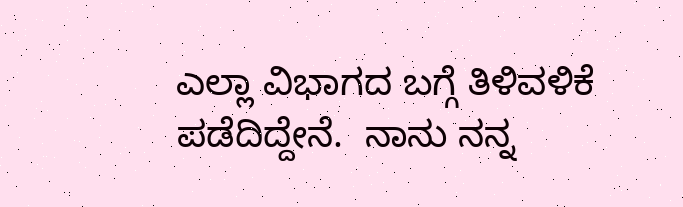ಎಲ್ಲಾ ವಿಭಾಗದ ಬಗ್ಗೆ ತಿಳಿವಳಿಕೆ ಪಡೆದಿದ್ದೇನೆ.  ನಾನು ನನ್ನ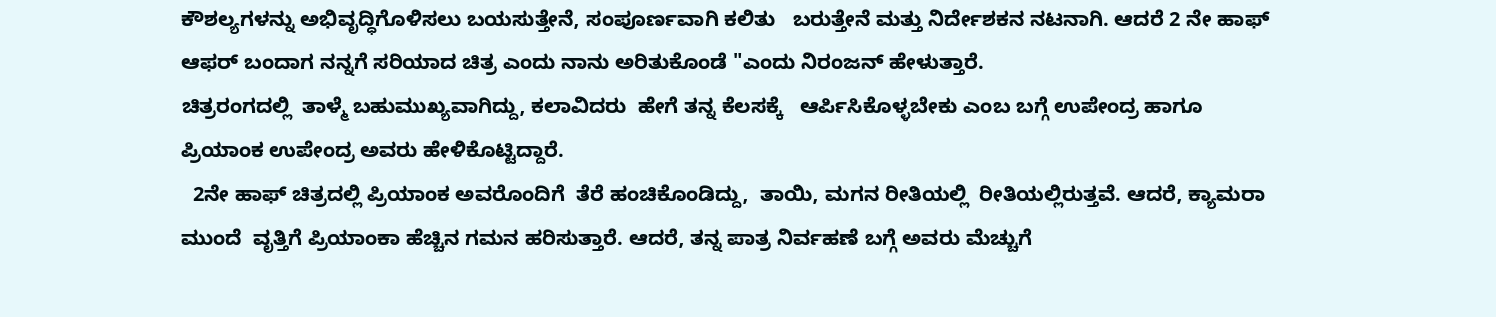ಕೌಶಲ್ಯಗಳನ್ನು ಅಭಿವೃದ್ಧಿಗೊಳಿಸಲು ಬಯಸುತ್ತೇನೆ, ಸಂಪೂರ್ಣವಾಗಿ ಕಲಿತು   ಬರುತ್ತೇನೆ ಮತ್ತು ನಿರ್ದೇಶಕನ ನಟನಾಗಿ. ಆದರೆ 2 ನೇ ಹಾಫ್  ಆಫರ್ ಬಂದಾಗ ನನ್ನಗೆ ಸರಿಯಾದ ಚಿತ್ರ ಎಂದು ನಾನು ಅರಿತುಕೊಂಡೆ "ಎಂದು ನಿರಂಜನ್ ಹೇಳುತ್ತಾರೆ.
ಚಿತ್ರರಂಗದಲ್ಲಿ  ತಾಳ್ಮೆ ಬಹುಮುಖ್ಯವಾಗಿದ್ದು, ಕಲಾವಿದರು  ಹೇಗೆ ತನ್ನ ಕೆಲಸಕ್ಕೆ   ಆರ್ಪಿಸಿಕೊಳ್ಳಬೇಕು ಎಂಬ ಬಗ್ಗೆ ಉಪೇಂದ್ರ ಹಾಗೂ ಪ್ರಿಯಾಂಕ ಉಪೇಂದ್ರ ಅವರು ಹೇಳಿಕೊಟ್ಟಿದ್ದಾರೆ.
  2ನೇ ಹಾಫ್ ಚಿತ್ರದಲ್ಲಿ ಪ್ರಿಯಾಂಕ ಅವರೊಂದಿಗೆ  ತೆರೆ ಹಂಚಿಕೊಂಡಿದ್ದು,  ತಾಯಿ, ಮಗನ ರೀತಿಯಲ್ಲಿ  ರೀತಿಯಲ್ಲಿರುತ್ತವೆ. ಆದರೆ, ಕ್ಯಾಮರಾ ಮುಂದೆ  ವೃತ್ತಿಗೆ ಪ್ರಿಯಾಂಕಾ ಹೆಚ್ಚಿನ ಗಮನ ಹರಿಸುತ್ತಾರೆ. ಆದರೆ, ತನ್ನ ಪಾತ್ರ ನಿರ್ವಹಣೆ ಬಗ್ಗೆ ಅವರು ಮೆಚ್ಚುಗೆ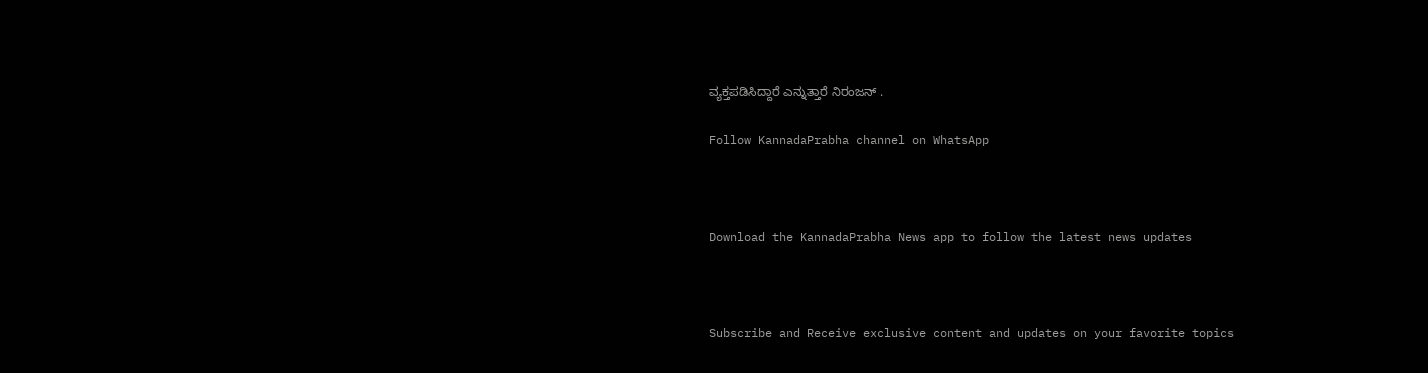ವ್ಯಕ್ತಪಡಿಸಿದ್ದಾರೆ ಎನ್ನುತ್ತಾರೆ ನಿರಂಜನ್ .

Follow KannadaPrabha channel on WhatsApp



Download the KannadaPrabha News app to follow the latest news updates



Subscribe and Receive exclusive content and updates on your favorite topics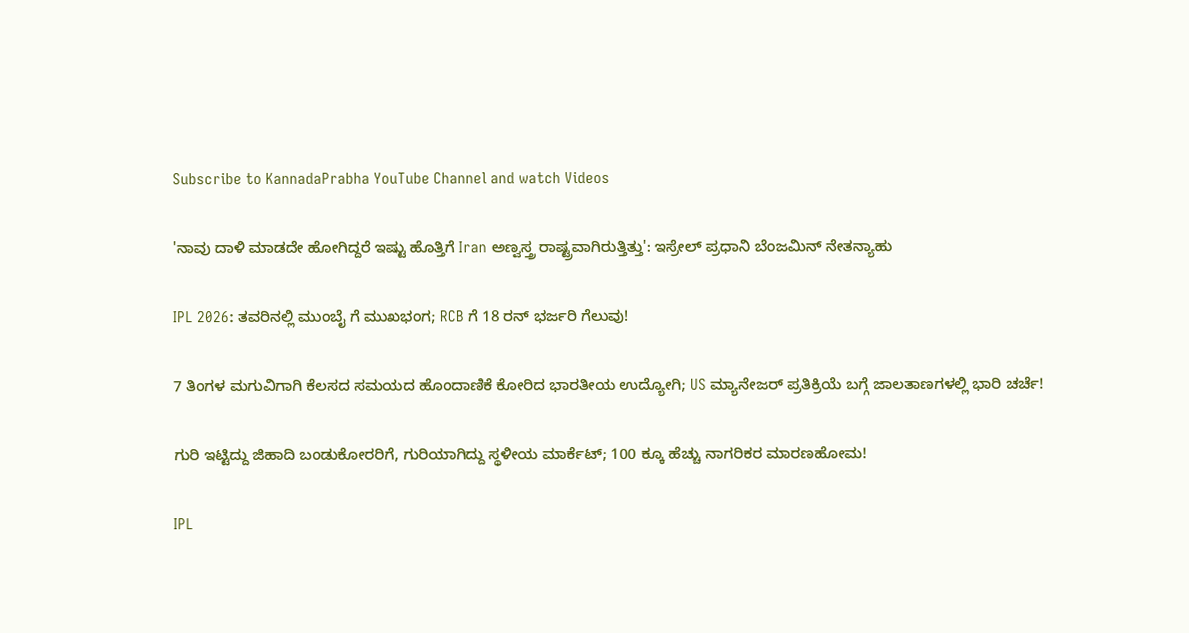Subscribe to KannadaPrabha YouTube Channel and watch Videos

'ನಾವು ದಾಳಿ ಮಾಡದೇ ಹೋಗಿದ್ದರೆ ಇಷ್ಟು ಹೊತ್ತಿಗೆ Iran ಅಣ್ವಸ್ತ್ರ ರಾಷ್ಟ್ರವಾಗಿರುತ್ತಿತ್ತು': ಇಸ್ರೇಲ್ ಪ್ರಧಾನಿ ಬೆಂಜಮಿನ್ ನೇತನ್ಯಾಹು

IPL 2026: ತವರಿನಲ್ಲಿ ಮುಂಬೈ ಗೆ ಮುಖಭಂಗ; RCB ಗೆ 18 ರನ್ ಭರ್ಜರಿ ಗೆಲುವು!

7 ತಿಂಗಳ ಮಗುವಿಗಾಗಿ ಕೆಲಸದ ಸಮಯದ ಹೊಂದಾಣಿಕೆ ಕೋರಿದ ಭಾರತೀಯ ಉದ್ಯೋಗಿ; US ಮ್ಯಾನೇಜರ್ ಪ್ರತಿಕ್ರಿಯೆ ಬಗ್ಗೆ ಜಾಲತಾಣಗಳಲ್ಲಿ ಭಾರಿ ಚರ್ಚೆ!

ಗುರಿ ಇಟ್ಟಿದ್ದು ಜಿಹಾದಿ ಬಂಡುಕೋರರಿಗೆ, ಗುರಿಯಾಗಿದ್ದು ಸ್ಥಳೀಯ ಮಾರ್ಕೆಟ್; 100 ಕ್ಕೂ ಹೆಚ್ಚು ನಾಗರಿಕರ ಮಾರಣಹೋಮ!

IPL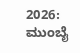2026: ಮುಂಬೈ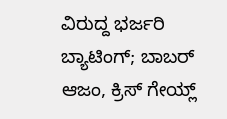ವಿರುದ್ದ ಭರ್ಜರಿ ಬ್ಯಾಟಿಂಗ್; ಬಾಬರ್ ಆಜಂ, ಕ್ರಿಸ್ ಗೇಯ್ಲ್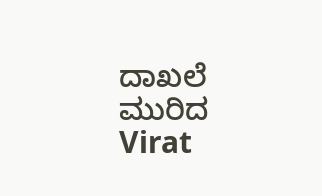ದಾಖಲೆ ಮುರಿದ Virat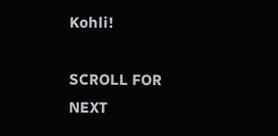Kohli!

SCROLL FOR NEXT